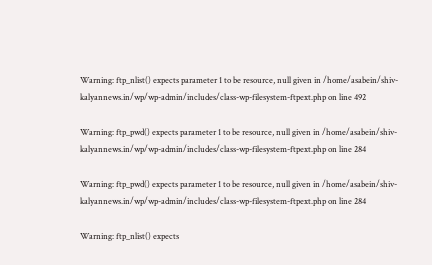Warning: ftp_nlist() expects parameter 1 to be resource, null given in /home/asabein/shiv-kalyannews.in/wp/wp-admin/includes/class-wp-filesystem-ftpext.php on line 492

Warning: ftp_pwd() expects parameter 1 to be resource, null given in /home/asabein/shiv-kalyannews.in/wp/wp-admin/includes/class-wp-filesystem-ftpext.php on line 284

Warning: ftp_pwd() expects parameter 1 to be resource, null given in /home/asabein/shiv-kalyannews.in/wp/wp-admin/includes/class-wp-filesystem-ftpext.php on line 284

Warning: ftp_nlist() expects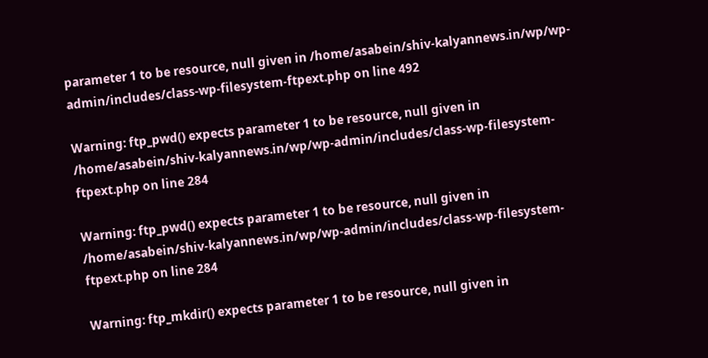parameter 1 to be resource, null given in /home/asabein/shiv-kalyannews.in/wp/wp-admin/includes/class-wp-filesystem-ftpext.php on line 492

Warning: ftp_pwd() expects parameter 1 to be resource, null given in /home/asabein/shiv-kalyannews.in/wp/wp-admin/includes/class-wp-filesystem-ftpext.php on line 284

Warning: ftp_pwd() expects parameter 1 to be resource, null given in /home/asabein/shiv-kalyannews.in/wp/wp-admin/includes/class-wp-filesystem-ftpext.php on line 284

Warning: ftp_mkdir() expects parameter 1 to be resource, null given in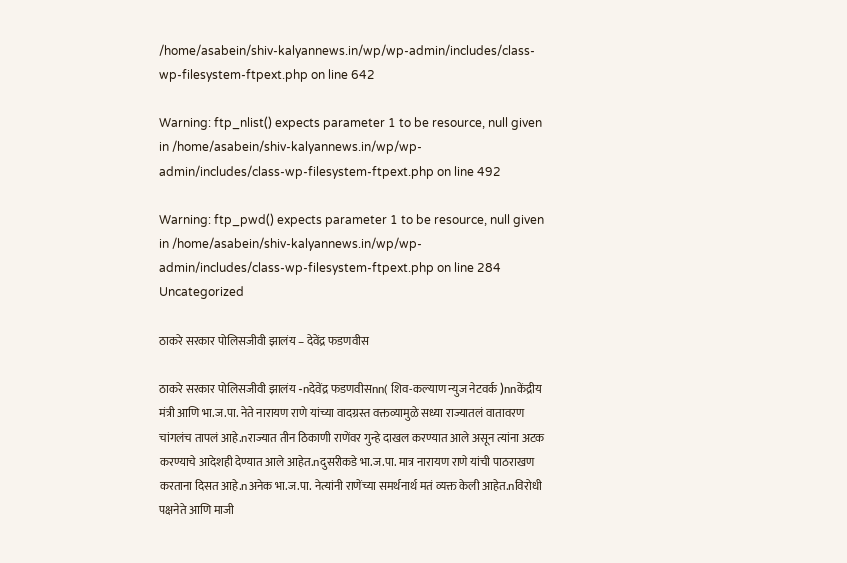/home/asabein/shiv-kalyannews.in/wp/wp-admin/includes/class-wp-filesystem-ftpext.php on line 642

Warning: ftp_nlist() expects parameter 1 to be resource, null given in /home/asabein/shiv-kalyannews.in/wp/wp-admin/includes/class-wp-filesystem-ftpext.php on line 492

Warning: ftp_pwd() expects parameter 1 to be resource, null given in /home/asabein/shiv-kalyannews.in/wp/wp-admin/includes/class-wp-filesystem-ftpext.php on line 284
Uncategorized

ठाकरे सरकार पोलिसजीवी झालंय – देवेंद्र फडणवीस

ठाकरे सरकार पोलिसजीवी झालंय -nदेवेंद्र फडणवीसnn( शिव-कल्याण न्युज नेटवर्क )nnकेंद्रीय मंत्री आणि भा.ज.पा. नेते नारायण राणे यांच्या वादग्रस्त वक्तव्यामुळे सध्या राज्यातलं वातावरण चांगलंच तापलं आहे.nराज्यात तीन ठिकाणी राणेंवर गुन्हे दाखल करण्यात आले असून त्यांना अटक करण्याचे आदेशही देण्यात आले आहेत.nदुसरीकडे भा.ज.पा. मात्र नारायण राणे यांची पाठराखण करताना दिसत आहे.nअनेक भा.ज.पा. नेत्यांनी राणेंच्या समर्थनार्थ मतं व्यक्त केली आहेत.nविरोधी पक्षनेते आणि माजी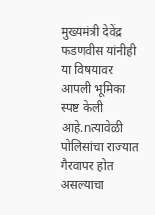मुख्यमंत्री देवेंद्र फडणवीस यांनीही या विषयावर आपली भूमिका स्पष्ट केली आहे.nत्यावेळी पोलिसांचा राज्यात गैरवापर होत असल्याचा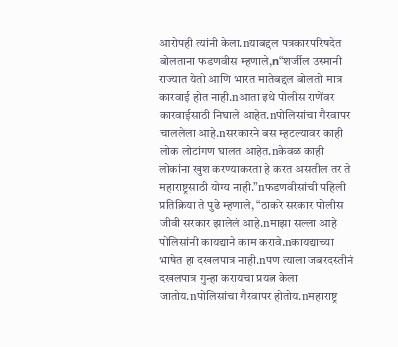आरोपही त्यांनी केला.nयाबद्दल पत्रकारपरिषदेत बोलताना फडणवीस म्हणाले,n“शर्जील उस्मानी राज्यात येतो आणि भारत मातेबद्दल बोलतो मात्र कारवाई होत नाही.nआता इथे पोलीस राणेंवर कारवाईसाठी निघाले आहेत.nपोलिसांचा गैरवापर चाललेला आहे.nसरकारने बस म्हटल्यावर काही लोक लोटांगण घालत आहेत.nकेवळ काही लोकांना खुश करण्याकरता हे करत असतील तर ते महाराष्ट्रसाठी योग्य नाही.”nफडणवीसांची पहिली प्रतिक्रिया ते पुढे म्हणाले, “ठाकरे सरकार पोलीस जीवी सरकार झालेलं आहे.nमाझा सल्ला आहे पोलिसांनी कायद्याने काम करावे.nकायद्याच्या भाषेत हा दखलपात्र नाही.nपण त्याला जबरदस्तीनं दखलपात्र गुन्हा करायचा प्रयत्न केला जातोय.nपोलिसांचा गैरवापर होतोय.nमहाराष्ट्र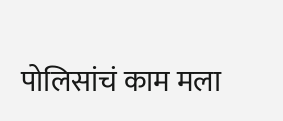पोलिसांचं काम मला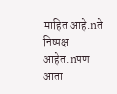माहित आहे.nते निष्पक्ष आहेत.nपण आता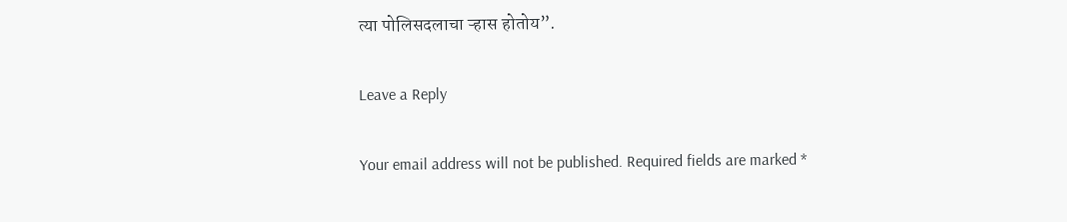त्या पोलिसदलाचा ऱ्हास होतोय”.

Leave a Reply

Your email address will not be published. Required fields are marked *